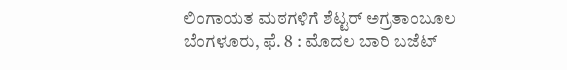ಲಿಂಗಾಯತ ಮಠಗಳಿಗೆ ಶೆಟ್ಟರ್ ಅಗ್ರತಾಂಬೂಲ
ಬೆಂಗಳೂರು, ಫೆ. 8 : ಮೊದಲ ಬಾರಿ ಬಜೆಟ್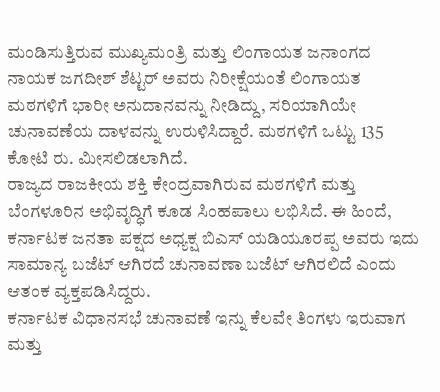ಮಂಡಿಸುತ್ತಿರುವ ಮುಖ್ಯಮಂತ್ರಿ ಮತ್ತು ಲಿಂಗಾಯತ ಜನಾಂಗದ ನಾಯಕ ಜಗದೀಶ್ ಶೆಟ್ಟರ್ ಅವರು ನಿರೀಕ್ಷೆಯಂತೆ ಲಿಂಗಾಯತ ಮಠಗಳಿಗೆ ಭಾರೀ ಅನುದಾನವನ್ನು ನೀಡಿದ್ದು, ಸರಿಯಾಗಿಯೇ ಚುನಾವಣೆಯ ದಾಳವನ್ನು ಉರುಳಿಸಿದ್ದಾರೆ. ಮಠಗಳಿಗೆ ಒಟ್ಟು 135 ಕೋಟಿ ರು. ಮೀಸಲಿಡಲಾಗಿದೆ.
ರಾಜ್ಯದ ರಾಜಕೀಯ ಶಕ್ತಿ ಕೇಂದ್ರವಾಗಿರುವ ಮಠಗಳಿಗೆ ಮತ್ತು ಬೆಂಗಳೂರಿನ ಅಭಿವೃದ್ಧಿಗೆ ಕೂಡ ಸಿಂಹಪಾಲು ಲಭಿಸಿದೆ. ಈ ಹಿಂದೆ, ಕರ್ನಾಟಕ ಜನತಾ ಪಕ್ಷದ ಅಧ್ಯಕ್ಷ ಬಿಎಸ್ ಯಡಿಯೂರಪ್ಪ ಅವರು ಇದು ಸಾಮಾನ್ಯ ಬಜೆಟ್ ಆಗಿರದೆ ಚುನಾವಣಾ ಬಜೆಟ್ ಆಗಿರಲಿದೆ ಎಂದು ಆತಂಕ ವ್ಯಕ್ತಪಡಿಸಿದ್ದರು.
ಕರ್ನಾಟಕ ವಿಧಾನಸಭೆ ಚುನಾವಣೆ ಇನ್ನು ಕೆಲವೇ ತಿಂಗಳು ಇರುವಾಗ ಮತ್ತು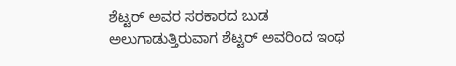ಶೆಟ್ಟರ್ ಅವರ ಸರಕಾರದ ಬುಡ ಅಲುಗಾಡುತ್ತಿರುವಾಗ ಶೆಟ್ಟರ್ ಅವರಿಂದ ಇಂಥ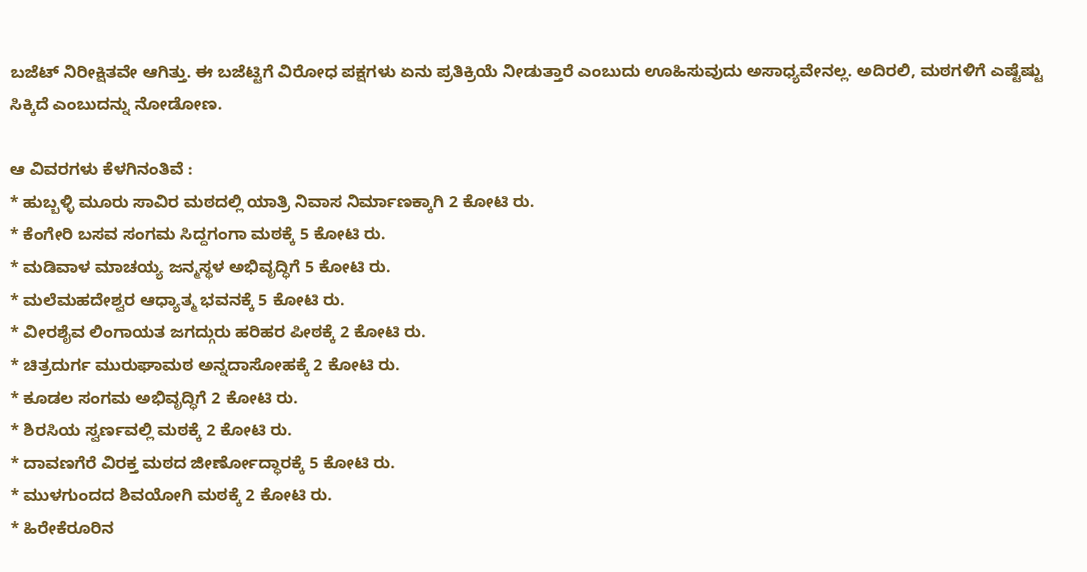ಬಜೆಟ್ ನಿರೀಕ್ಷಿತವೇ ಆಗಿತ್ತು. ಈ ಬಜೆಟ್ಟಿಗೆ ವಿರೋಧ ಪಕ್ಷಗಳು ಏನು ಪ್ರತಿಕ್ರಿಯೆ ನೀಡುತ್ತಾರೆ ಎಂಬುದು ಊಹಿಸುವುದು ಅಸಾಧ್ಯವೇನಲ್ಲ. ಅದಿರಲಿ, ಮಠಗಳಿಗೆ ಎಷ್ಟೆಷ್ಟು ಸಿಕ್ಕಿದೆ ಎಂಬುದನ್ನು ನೋಡೋಣ.

ಆ ವಿವರಗಳು ಕೆಳಗಿನಂತಿವೆ :
* ಹುಬ್ಬಳ್ಳಿ ಮೂರು ಸಾವಿರ ಮಠದಲ್ಲಿ ಯಾತ್ರಿ ನಿವಾಸ ನಿರ್ಮಾಣಕ್ಕಾಗಿ 2 ಕೋಟಿ ರು.
* ಕೆಂಗೇರಿ ಬಸವ ಸಂಗಮ ಸಿದ್ದಗಂಗಾ ಮಠಕ್ಕೆ 5 ಕೋಟಿ ರು.
* ಮಡಿವಾಳ ಮಾಚಯ್ಯ ಜನ್ಮಸ್ಥಳ ಅಭಿವೃದ್ಧಿಗೆ 5 ಕೋಟಿ ರು.
* ಮಲೆಮಹದೇಶ್ವರ ಆಧ್ಯಾತ್ಮ ಭವನಕ್ಕೆ 5 ಕೋಟಿ ರು.
* ವೀರಶೈವ ಲಿಂಗಾಯತ ಜಗದ್ಗುರು ಹರಿಹರ ಪೀಠಕ್ಕೆ 2 ಕೋಟಿ ರು.
* ಚಿತ್ರದುರ್ಗ ಮುರುಘಾಮಠ ಅನ್ನದಾಸೋಹಕ್ಕೆ 2 ಕೋಟಿ ರು.
* ಕೂಡಲ ಸಂಗಮ ಅಭಿವೃದ್ಧಿಗೆ 2 ಕೋಟಿ ರು.
* ಶಿರಸಿಯ ಸ್ವರ್ಣವಲ್ಲಿ ಮಠಕ್ಕೆ 2 ಕೋಟಿ ರು.
* ದಾವಣಗೆರೆ ವಿರಕ್ತ ಮಠದ ಜೀರ್ಣೋದ್ಧಾರಕ್ಕೆ 5 ಕೋಟಿ ರು.
* ಮುಳಗುಂದದ ಶಿವಯೋಗಿ ಮಠಕ್ಕೆ 2 ಕೋಟಿ ರು.
* ಹಿರೇಕೆರೂರಿನ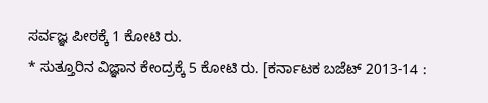ಸರ್ವಜ್ಞ ಪೀಠಕ್ಕೆ 1 ಕೋಟಿ ರು.
* ಸುತ್ತೂರಿನ ವಿಜ್ಞಾನ ಕೇಂದ್ರಕ್ಕೆ 5 ಕೋಟಿ ರು. [ಕರ್ನಾಟಕ ಬಜೆಟ್ 2013-14 :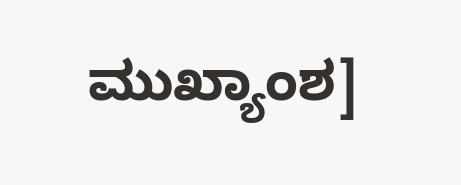ಮುಖ್ಯಾಂಶ]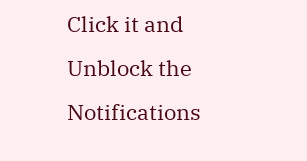Click it and Unblock the Notifications